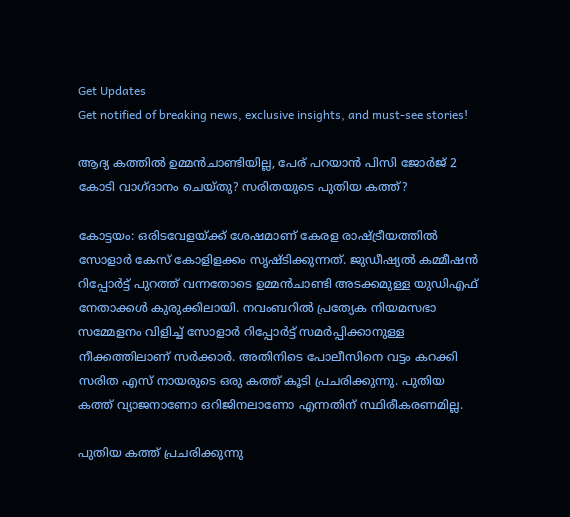Get Updates
Get notified of breaking news, exclusive insights, and must-see stories!

ആദ്യ കത്തിൽ ഉമ്മൻചാണ്ടിയില്ല, പേര് പറയാൻ പിസി ജോർജ് 2 കോടി വാഗ്ദാനം ചെയ്തു? സരിതയുടെ പുതിയ കത്ത്?

കോട്ടയം: ഒരിടവേളയ്ക്ക് ശേഷമാണ് കേരള രാഷ്ട്രീയത്തില്‍ സോളാര്‍ കേസ് കോളിളക്കം സൃഷ്ടിക്കുന്നത്. ജുഡീഷ്യല്‍ കമ്മീഷന്‍ റിപ്പോര്‍ട്ട് പുറത്ത് വന്നതോടെ ഉമ്മന്‍ചാണ്ടി അടക്കമുള്ള യുഡിഎഫ് നേതാക്കള്‍ കുരുക്കിലായി. നവംബറില്‍ പ്രത്യേക നിയമസഭാ സമ്മേളനം വിളിച്ച് സോളാര്‍ റിപ്പോര്‍ട്ട് സമര്‍പ്പിക്കാനുള്ള നീക്കത്തിലാണ് സര്‍ക്കാര്‍. അതിനിടെ പോലീസിനെ വട്ടം കറക്കി സരിത എസ് നായരുടെ ഒരു കത്ത് കൂടി പ്രചരിക്കുന്നു. പുതിയ കത്ത് വ്യാജനാണോ ഒറിജിനലാണോ എന്നതിന് സ്ഥിരീകരണമില്ല.

പുതിയ കത്ത് പ്രചരിക്കുന്നു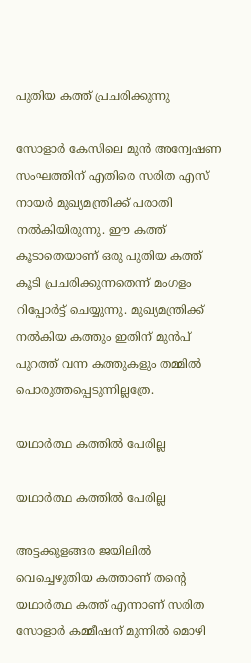പുതിയ കത്ത് പ്രചരിക്കുന്നു

സോളാര്‍ കേസിലെ മുന്‍ അന്വേഷണ സംഘത്തിന് എതിരെ സരിത എസ് നായര്‍ മുഖ്യമന്ത്രിക്ക് പരാതി നല്‍കിയിരുന്നു. ഈ കത്ത് കൂടാതെയാണ് ഒരു പുതിയ കത്ത് കൂടി പ്രചരിക്കുന്നതെന്ന് മംഗളം റിപ്പോര്‍ട്ട് ചെയ്യുന്നു. മുഖ്യമന്ത്രിക്ക് നല്‍കിയ കത്തും ഇതിന് മുന്‍പ് പുറത്ത് വന്ന കത്തുകളും തമ്മില്‍ പൊരുത്തപ്പെടുന്നില്ലത്രേ.

യഥാർത്ഥ കത്തിൽ പേരില്ല

യഥാർത്ഥ കത്തിൽ പേരില്ല

അട്ടക്കുളങ്ങര ജയിലില്‍ വെച്ചെഴുതിയ കത്താണ് തന്റെ യഥാര്‍ത്ഥ കത്ത് എന്നാണ് സരിത സോളാര്‍ കമ്മീഷന് മുന്നില്‍ മൊഴി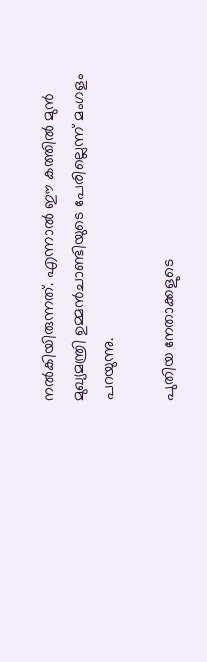നല്‍കിയിരുന്നത്. എന്നാല്‍ ഈ കത്തില്‍ മുന്‍ മുഖ്യമന്ത്രി ഉമ്മന്‍ചാണ്ടിയുടെ പേരില്ലെന്ന് മംഗളം പറയുന്നു.

പുതിയ നേതാക്കളുടെ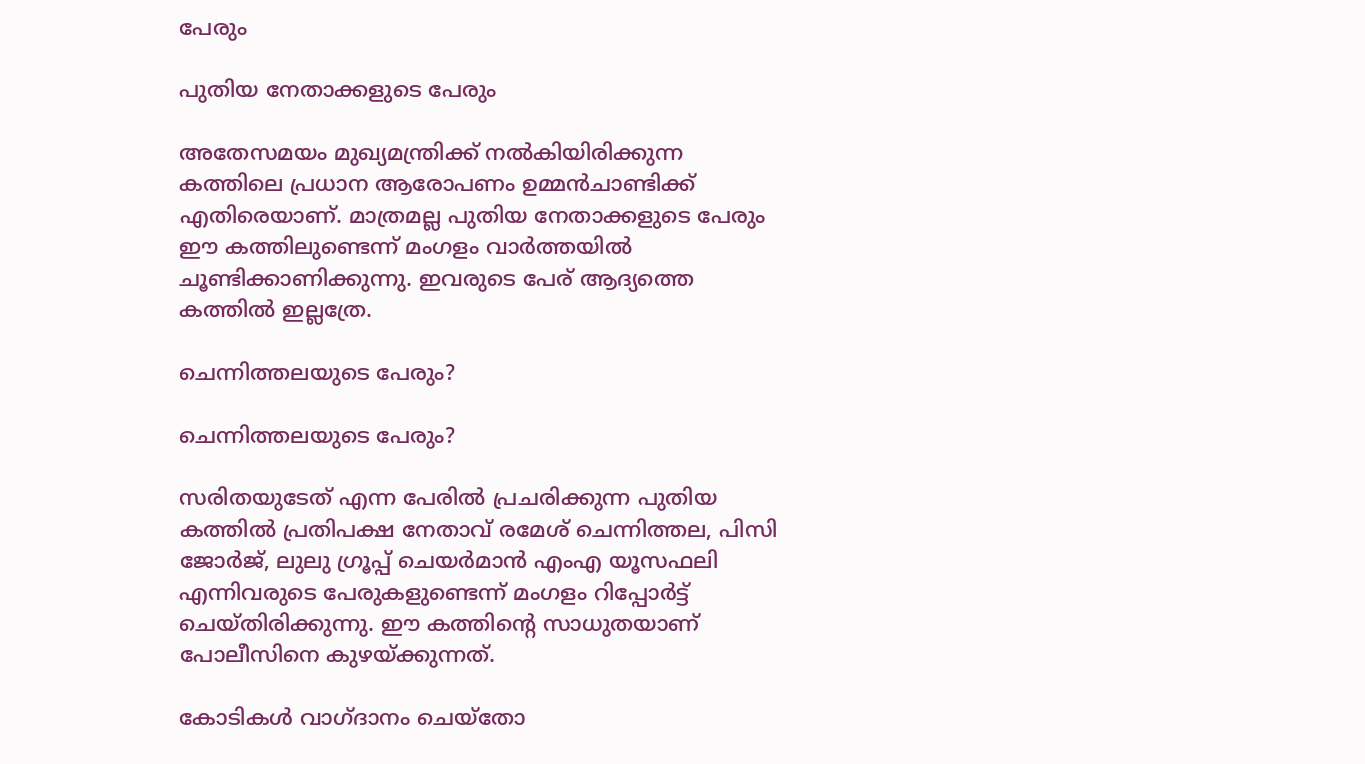പേരും

പുതിയ നേതാക്കളുടെ പേരും

അതേസമയം മുഖ്യമന്ത്രിക്ക് നല്‍കിയിരിക്കുന്ന കത്തിലെ പ്രധാന ആരോപണം ഉമ്മന്‍ചാണ്ടിക്ക് എതിരെയാണ്. മാത്രമല്ല പുതിയ നേതാക്കളുടെ പേരും ഈ കത്തിലുണ്ടെന്ന് മംഗളം വാര്‍ത്തയില്‍ ചൂണ്ടിക്കാണിക്കുന്നു. ഇവരുടെ പേര് ആദ്യത്തെ കത്തില്‍ ഇല്ലത്രേ.

ചെന്നിത്തലയുടെ പേരും?

ചെന്നിത്തലയുടെ പേരും?

സരിതയുടേത് എന്ന പേരില്‍ പ്രചരിക്കുന്ന പുതിയ കത്തില്‍ പ്രതിപക്ഷ നേതാവ് രമേശ് ചെന്നിത്തല, പിസി ജോര്‍ജ്, ലുലു ഗ്രൂപ്പ് ചെയര്‍മാന്‍ എംഎ യൂസഫലി എന്നിവരുടെ പേരുകളുണ്ടെന്ന് മംഗളം റിപ്പോര്‍ട്ട് ചെയ്തിരിക്കുന്നു. ഈ കത്തിന്റെ സാധുതയാണ് പോലീസിനെ കുഴയ്ക്കുന്നത്.

കോടികൾ വാഗ്ദാനം ചെയ്തോ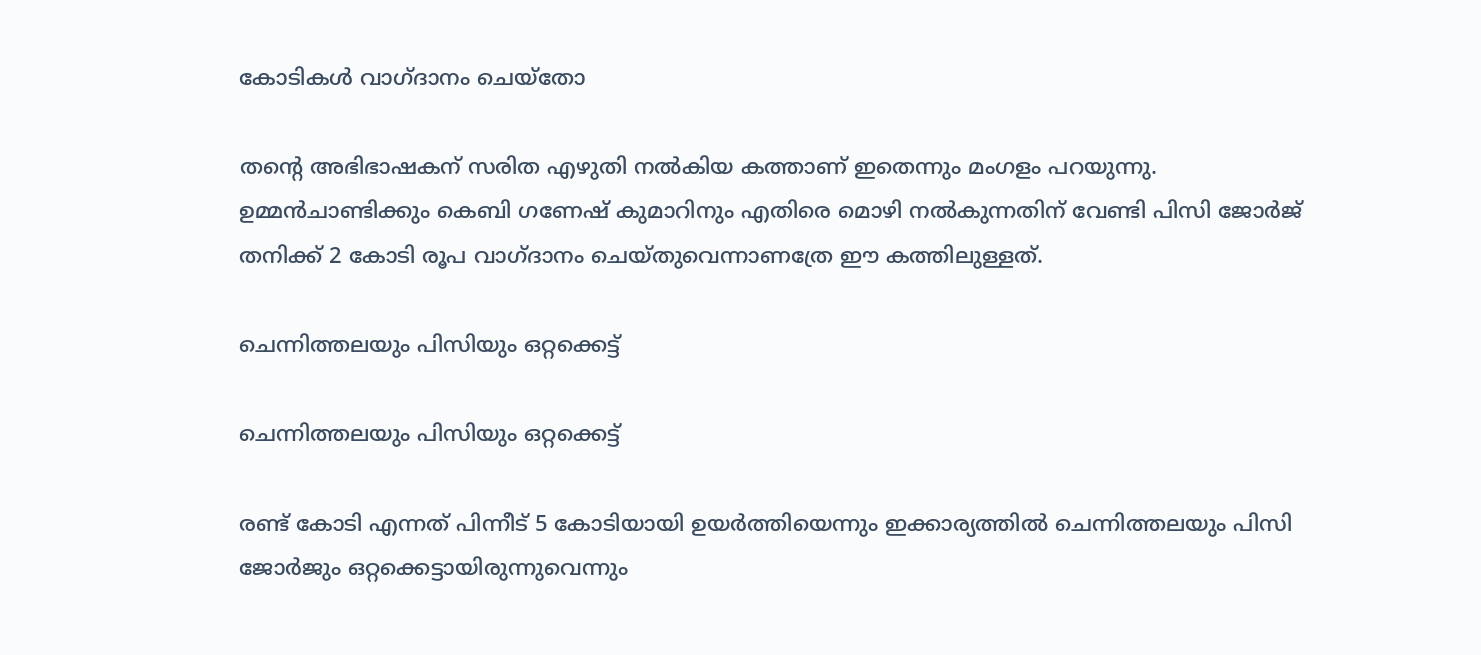കോടികൾ വാഗ്ദാനം ചെയ്തോ

തന്റെ അഭിഭാഷകന് സരിത എഴുതി നല്‍കിയ കത്താണ് ഇതെന്നും മംഗളം പറയുന്നു. ഉമ്മന്‍ചാണ്ടിക്കും കെബി ഗണേഷ് കുമാറിനും എതിരെ മൊഴി നല്‍കുന്നതിന് വേണ്ടി പിസി ജോര്‍ജ് തനിക്ക് 2 കോടി രൂപ വാഗ്ദാനം ചെയ്തുവെന്നാണത്രേ ഈ കത്തിലുള്ളത്.

ചെന്നിത്തലയും പിസിയും ഒറ്റക്കെട്ട്

ചെന്നിത്തലയും പിസിയും ഒറ്റക്കെട്ട്

രണ്ട് കോടി എന്നത് പിന്നീട് 5 കോടിയായി ഉയര്‍ത്തിയെന്നും ഇക്കാര്യത്തില്‍ ചെന്നിത്തലയും പിസി ജോര്‍ജും ഒറ്റക്കെട്ടായിരുന്നുവെന്നും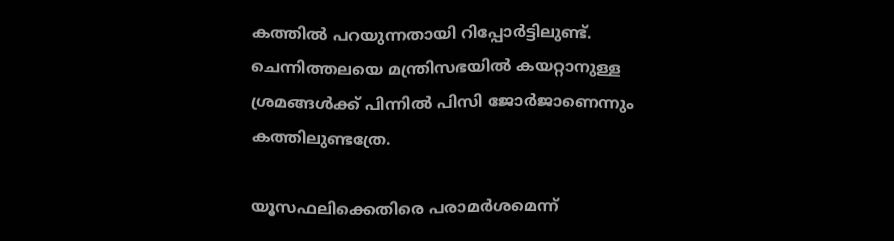കത്തില്‍ പറയുന്നതായി റിപ്പോര്‍ട്ടിലുണ്ട്. ചെന്നിത്തലയെ മന്ത്രിസഭയില്‍ കയറ്റാനുള്ള ശ്രമങ്ങള്‍ക്ക് പിന്നില്‍ പിസി ജോര്‍ജാണെന്നും കത്തിലുണ്ടത്രേ.

യൂസഫലിക്കെതിരെ പരാമർശമെന്ന്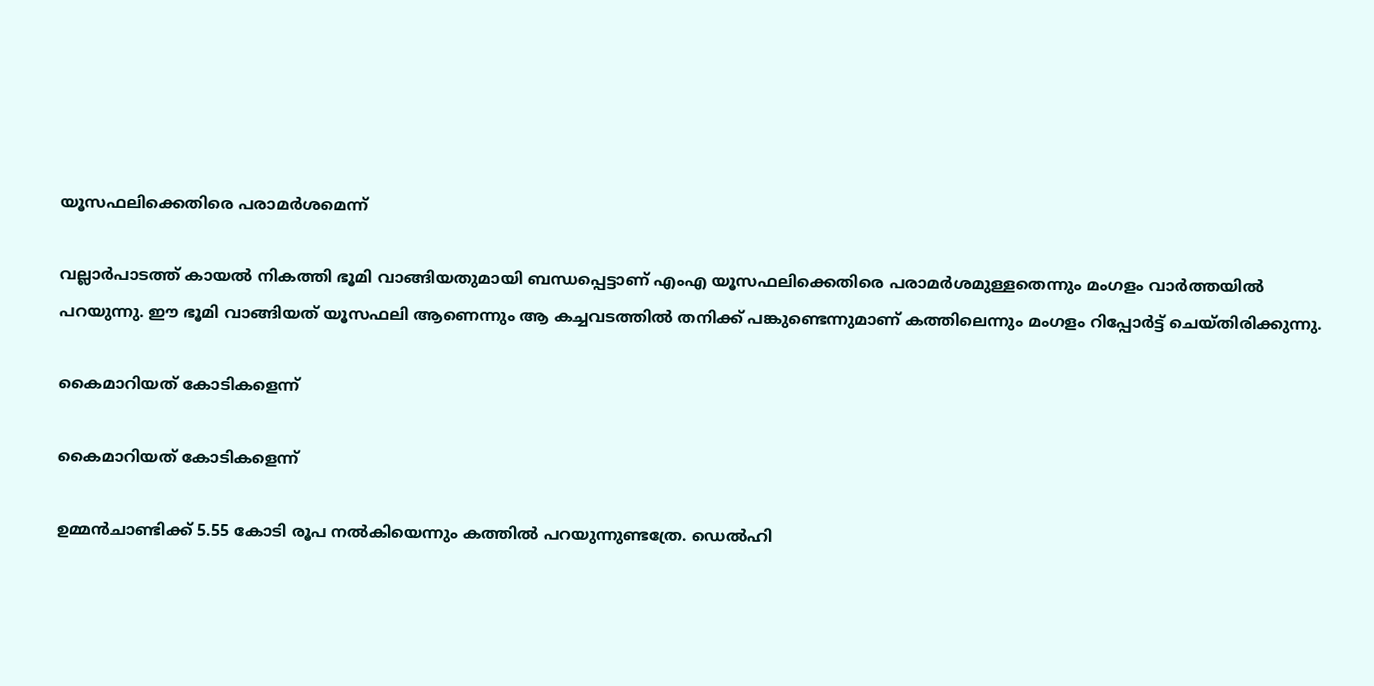യൂസഫലിക്കെതിരെ പരാമർശമെന്ന്

വല്ലാര്‍പാടത്ത് കായല്‍ നികത്തി ഭൂമി വാങ്ങിയതുമായി ബന്ധപ്പെട്ടാണ് എംഎ യൂസഫലിക്കെതിരെ പരാമര്‍ശമുള്ളതെന്നും മംഗളം വാര്‍ത്തയില്‍ പറയുന്നു. ഈ ഭൂമി വാങ്ങിയത് യൂസഫലി ആണെന്നും ആ കച്ചവടത്തില്‍ തനിക്ക് പങ്കുണ്ടെന്നുമാണ് കത്തിലെന്നും മംഗളം റിപ്പോര്‍ട്ട് ചെയ്തിരിക്കുന്നു.

കൈമാറിയത് കോടികളെന്ന്

കൈമാറിയത് കോടികളെന്ന്

ഉമ്മന്‍ചാണ്ടിക്ക് 5.55 കോടി രൂപ നല്‍കിയെന്നും കത്തില്‍ പറയുന്നുണ്ടത്രേ. ഡെല്‍ഹി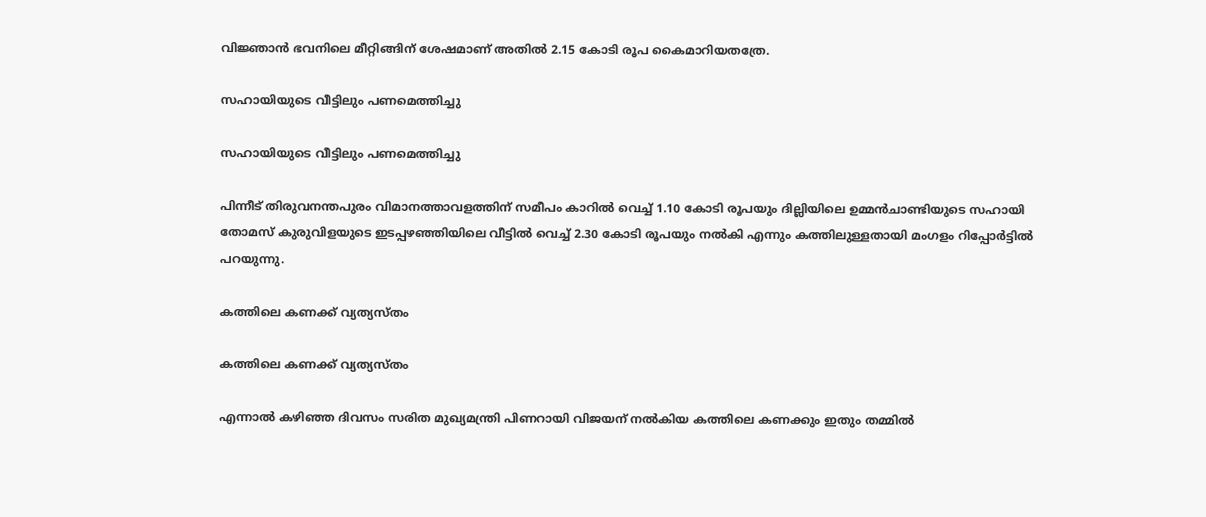വിജ്ഞാന്‍ ഭവനിലെ മീറ്റിങ്ങിന് ശേഷമാണ് അതില്‍ 2.15 കോടി രൂപ കൈമാറിയതത്രേ.

സഹായിയുടെ വീട്ടിലും പണമെത്തിച്ചു

സഹായിയുടെ വീട്ടിലും പണമെത്തിച്ചു

പിന്നീട് തിരുവനന്തപുരം വിമാനത്താവളത്തിന് സമീപം കാറില്‍ വെച്ച് 1.10 കോടി രൂപയും ദില്ലിയിലെ ഉമ്മന്‍ചാണ്ടിയുടെ സഹായി തോമസ് കുരുവിളയുടെ ഇടപ്പഴഞ്ഞിയിലെ വീട്ടില്‍ വെച്ച് 2.30 കോടി രൂപയും നല്‍കി എന്നും കത്തിലുള്ളതായി മംഗളം റിപ്പോര്‍ട്ടില്‍ പറയുന്നു.

കത്തിലെ കണക്ക് വ്യത്യസ്തം

കത്തിലെ കണക്ക് വ്യത്യസ്തം

എന്നാല്‍ കഴിഞ്ഞ ദിവസം സരിത മുഖ്യമന്ത്രി പിണറായി വിജയന് നല്‍കിയ കത്തിലെ കണക്കും ഇതും തമ്മില്‍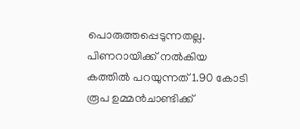പൊരുത്തപ്പെടുന്നതല്ല. പിണറായിക്ക് നല്‍കിയ കത്തില്‍ പറയുന്നത് 1.90 കോടി രൂപ ഉമ്മന്‍ചാണ്ടിക്ക്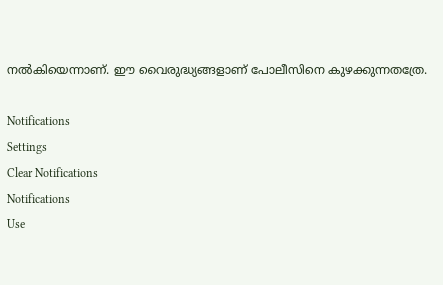നല്‍കിയെന്നാണ്. ഈ വൈരുദ്ധ്യങ്ങളാണ് പോലീസിനെ കുഴക്കുന്നതത്രേ.

Notifications
Settings
Clear Notifications
Notifications
Use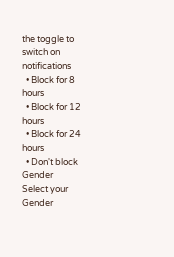the toggle to switch on notifications
  • Block for 8 hours
  • Block for 12 hours
  • Block for 24 hours
  • Don't block
Gender
Select your Gender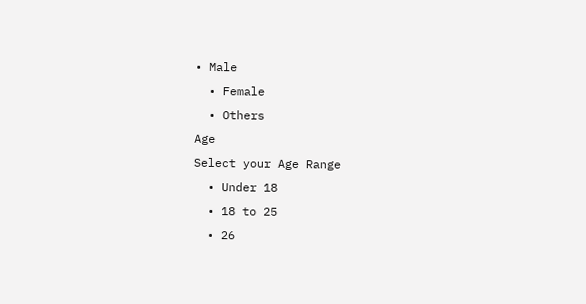• Male
  • Female
  • Others
Age
Select your Age Range
  • Under 18
  • 18 to 25
  • 26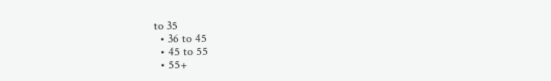to 35
  • 36 to 45
  • 45 to 55
  • 55+